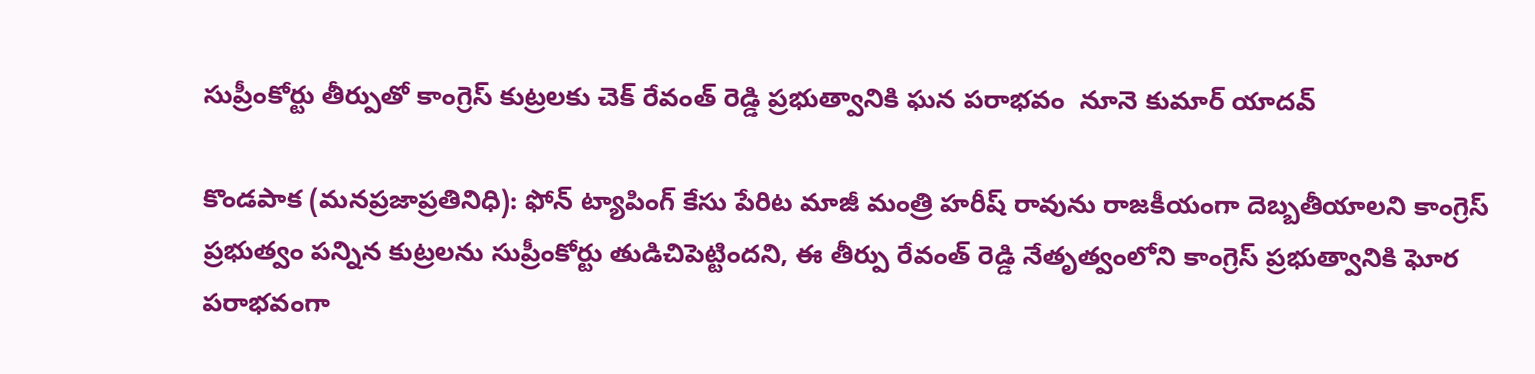సుప్రీంకోర్టు తీర్పుతో కాంగ్రెస్ కుట్రలకు చెక్ రేవంత్ రెడ్డి ప్రభుత్వానికి ఘన పరాభవం  నూనె కుమార్ యాదవ్

కొండపాక (మనప్రజాప్రతినిధి): ఫోన్ ట్యాపింగ్ కేసు పేరిట మాజీ మంత్రి హరీష్ రావును రాజకీయంగా దెబ్బతీయాలని కాంగ్రెస్ ప్రభుత్వం పన్నిన కుట్రలను సుప్రీంకోర్టు తుడిచిపెట్టిందని, ఈ తీర్పు రేవంత్ రెడ్డి నేతృత్వంలోని కాంగ్రెస్ ప్రభుత్వానికి ఘోర పరాభవంగా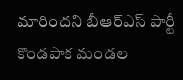మారిందని బీఆర్‌ఎస్ పార్టీ కొండపాక మండల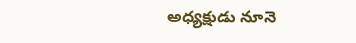అధ్యక్షుడు నూనె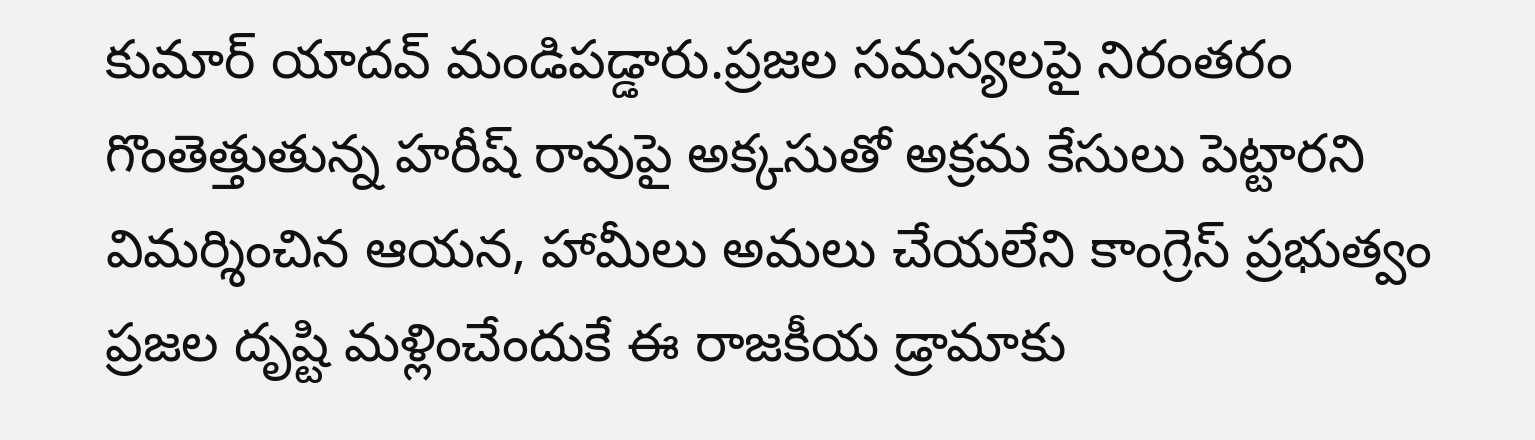కుమార్ యాదవ్ మండిపడ్డారు.ప్రజల సమస్యలపై నిరంతరం గొంతెత్తుతున్న హరీష్ రావుపై అక్కసుతో అక్రమ కేసులు పెట్టారని విమర్శించిన ఆయన, హామీలు అమలు చేయలేని కాంగ్రెస్ ప్రభుత్వం ప్రజల దృష్టి మళ్లించేందుకే ఈ రాజకీయ డ్రామాకు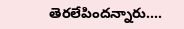తెరలేపిందన్నారు....